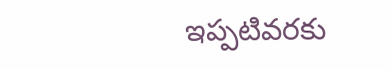ఇప్పటివరకు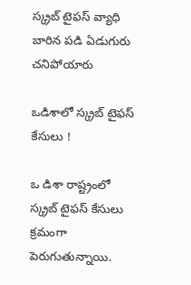స్క్రబ్ టైఫస్ వ్యాధి బారిన పడి ఏడుగురు చనిపోయారు

ఒడిశాలో స్క్రబ్ టైఫస్ కేసులు !

ఒ డిశా రాష్ట్రంలో స్క్రబ్ టైఫస్ కేసులు క్రమంగా పెరుగుతున్నాయి.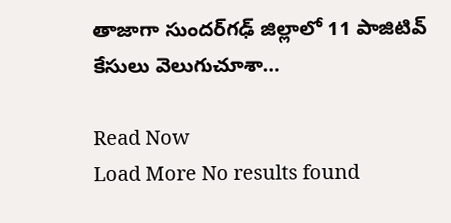తాజాగా సుందర్‌గఢ్ జిల్లాలో 11 పాజిటివ్ కేసులు వెలుగుచూశా…

Read Now
Load More No results found